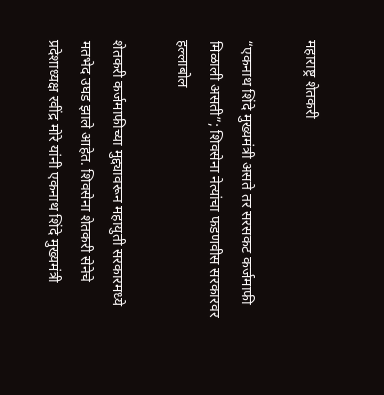महाराष्ट्र शेतकरी

“एकनाथ शिंदे मुख्यमंत्री असते तर सरसकट कर्जमाफी मिळाली असती”; शिवसेना नेत्यांचा फडणवीस सरकारवर हल्लाबोल

शेतकरी कर्जमाफीच्या मुद्द्यावरून महायुती सरकारमध्ये मतभेद उघड झाले आहेत. शिवसेना शेतकरी सेनेचे प्रदेशाध्यक्ष रवींद्र मोरे यांनी एकनाथ शिंदे मुख्यमंत्री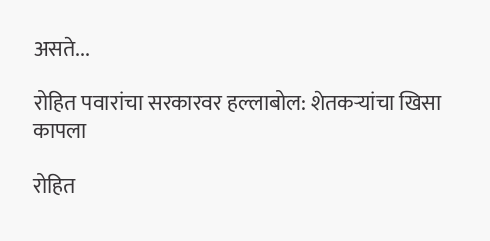असते...

रोहित पवारांचा सरकारवर हल्लाबोल: शेतकऱ्यांचा खिसा कापला

रोहित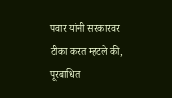पवार यांनी सरकारवर टीका करत म्हटले की, पूरबाधित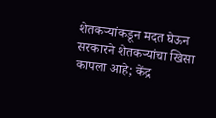शेतकऱ्यांकडून मदत घेऊन सरकारने शेतकऱ्यांचा खिसा कापला आहे; केंद्र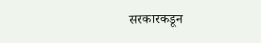सरकारकडून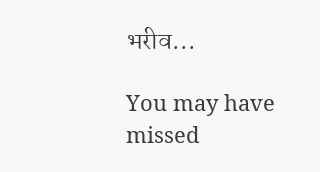भरीव...

You may have missed